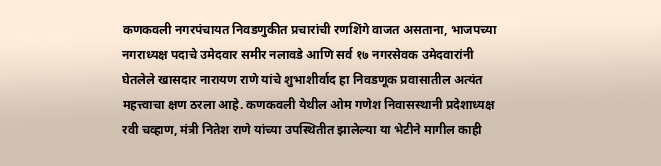कणकवली नगरपंचायत निवडणुकीत प्रचारांची रणशिंगे वाजत असताना, भाजपच्या नगराध्यक्ष पदाचे उमेदवार समीर नलावडे आणि सर्व १७ नगरसेवक उमेदवारांनी घेतलेले खासदार नारायण राणे यांचे शुभाशीर्वाद हा निवडणूक प्रवासातील अत्यंत महत्त्वाचा क्षण ठरला आहे. कणकवली येथील ओम गणेश निवासस्थानी प्रदेशाध्यक्ष रवी चव्हाण, मंत्री नितेश राणे यांच्या उपस्थितीत झालेल्या या भेटीने मागील काही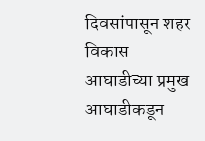दिवसांपासून शहर विकास आघाडीच्या प्रमुख आघाडीकडून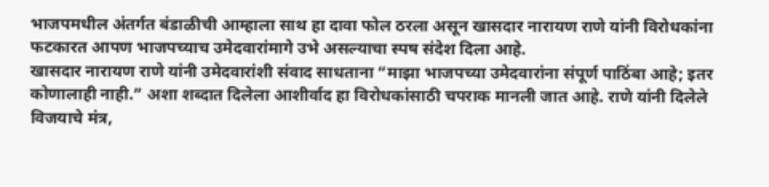भाजपमधील अंतर्गत बंडाळीची आम्हाला साथ हा दावा फोल ठरला असून खासदार नारायण राणे यांनी विरोधकांना फटकारत आपण भाजपच्याच उमेदवारांमागे उभे असल्याचा स्पष संदेश दिला आहे.
खासदार नारायण राणे यांनी उमेदवारांशी संवाद साधताना “माझा भाजपच्या उमेदवारांना संपूर्ण पाठिंबा आहे; इतर कोणालाही नाही.” अशा शब्दात दिलेला आशीर्वाद हा विरोधकांसाठी चपराक मानली जात आहे. राणे यांनी दिलेले विजयाचे मंत्र,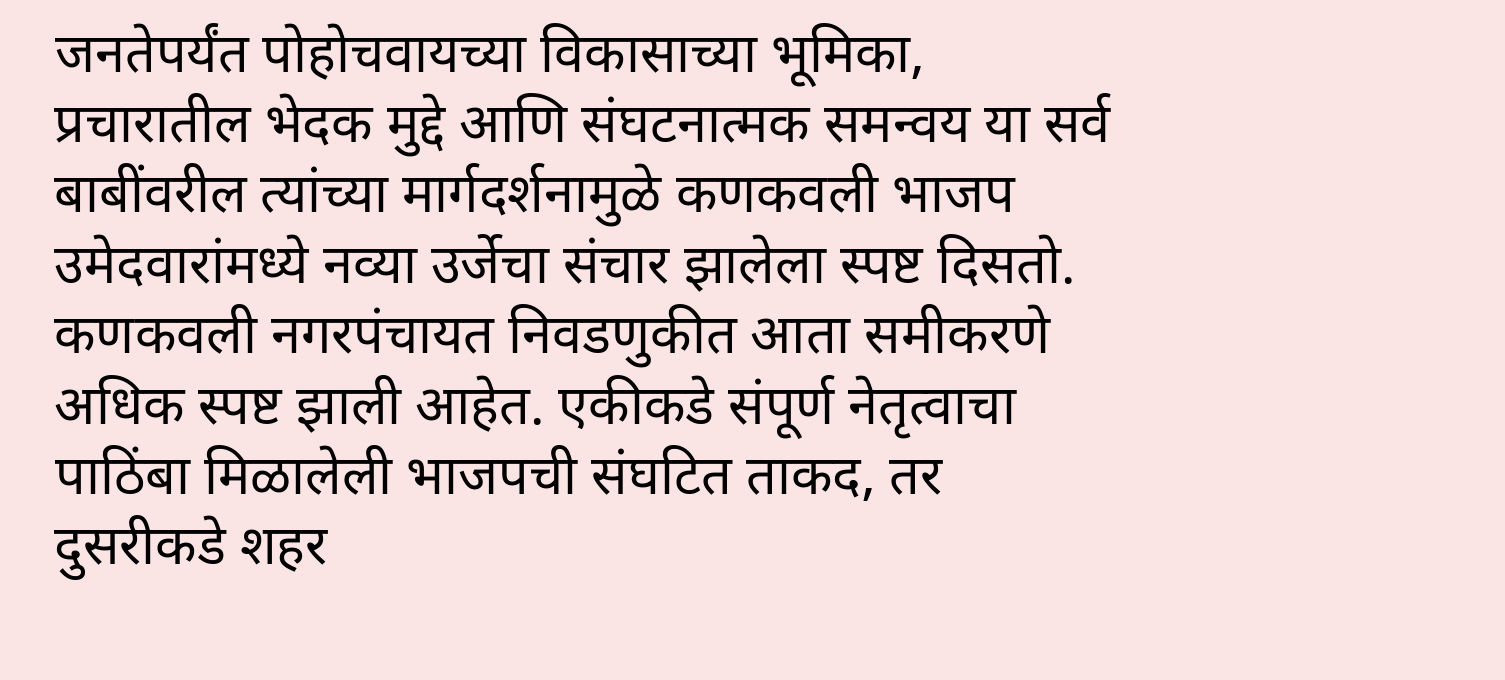जनतेपर्यंत पोहोचवायच्या विकासाच्या भूमिका, प्रचारातील भेदक मुद्दे आणि संघटनात्मक समन्वय या सर्व बाबींवरील त्यांच्या मार्गदर्शनामुळे कणकवली भाजप उमेदवारांमध्ये नव्या उर्जेचा संचार झालेला स्पष्ट दिसतो.
कणकवली नगरपंचायत निवडणुकीत आता समीकरणे अधिक स्पष्ट झाली आहेत. एकीकडे संपूर्ण नेतृत्वाचा पाठिंबा मिळालेली भाजपची संघटित ताकद, तर दुसरीकडे शहर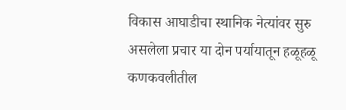विकास आघाडीचा स्थानिक नेत्यांवर सुरु असलेला प्रचार या दोन पर्यायातून हळूहळू कणकवलीतील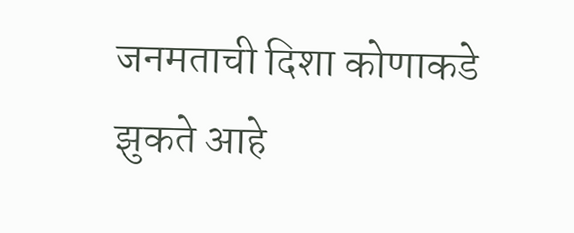जनमताची दिशा कोणाकडे झुकते आहे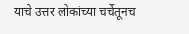याचे उत्तर लोकांच्या चर्चेतूनच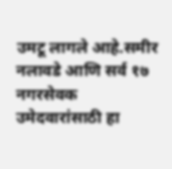उमटू लागले आहे.समीर नलावडे आणि सर्व १७ नगरसेवक उमेदवारांसाठी हा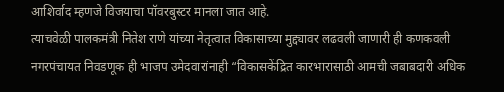आशिर्वाद म्हणजे विजयाचा पॉवरबुस्टर मानला जात आहे.
त्याचवेळी पालकमंत्री नितेश राणे यांच्या नेतृत्वात विकासाच्या मुद्द्यावर लढवली जाणारी ही कणकवली नगरपंचायत निवडणूक ही भाजप उमेदवारांनाही “विकासकेंद्रित कारभारासाठी आमची जबाबदारी अधिक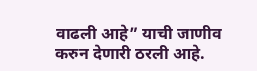वाढली आहे” याची जाणीव करुन देणारी ठरली आहे.